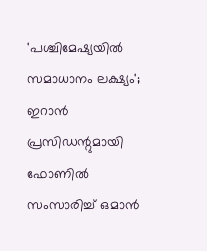'പശ്ചിമേഷ്യയിൽ സമാധാനം ലക്ഷ്യം'; ഇറാൻ പ്രസിഡന്റുമായി ഫോണിൽ സംസാരിച്ച് ഒമാൻ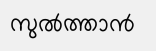സുൽത്താൻ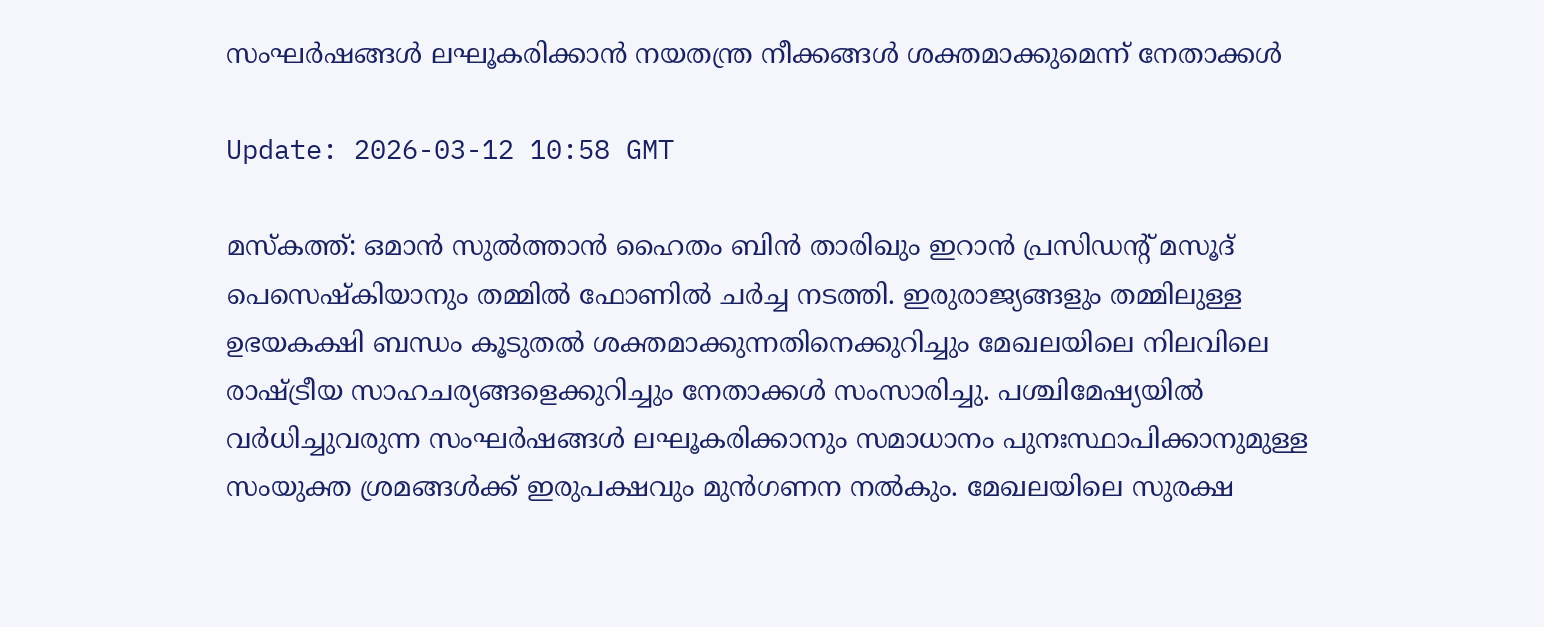സംഘർഷങ്ങൾ ലഘൂകരിക്കാൻ നയതന്ത്ര നീക്കങ്ങൾ ശക്തമാക്കുമെന്ന് നേതാക്കൾ

Update: 2026-03-12 10:58 GMT

മസ്‌കത്ത്: ഒമാൻ സുൽത്താൻ ഹൈതം ബിൻ താരിഖും ഇറാൻ പ്രസിഡന്റ് മസൂദ് പെസെഷ്‌കിയാനും തമ്മിൽ ഫോണിൽ ചർച്ച നടത്തി. ഇരുരാജ്യങ്ങളും തമ്മിലുള്ള ഉഭയകക്ഷി ബന്ധം കൂടുതൽ ശക്തമാക്കുന്നതിനെക്കുറിച്ചും മേഖലയിലെ നിലവിലെ രാഷ്ട്രീയ സാഹചര്യങ്ങളെക്കുറിച്ചും നേതാക്കൾ സംസാരിച്ചു. പശ്ചിമേഷ്യയിൽ വർധിച്ചുവരുന്ന സംഘർഷങ്ങൾ ലഘൂകരിക്കാനും സമാധാനം പുനഃസ്ഥാപിക്കാനുമുള്ള സംയുക്ത ശ്രമങ്ങൾക്ക് ഇരുപക്ഷവും മുൻഗണന നൽകും. മേഖലയിലെ സുരക്ഷ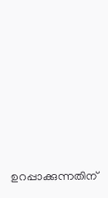ഉറപ്പാക്കുന്നതിന്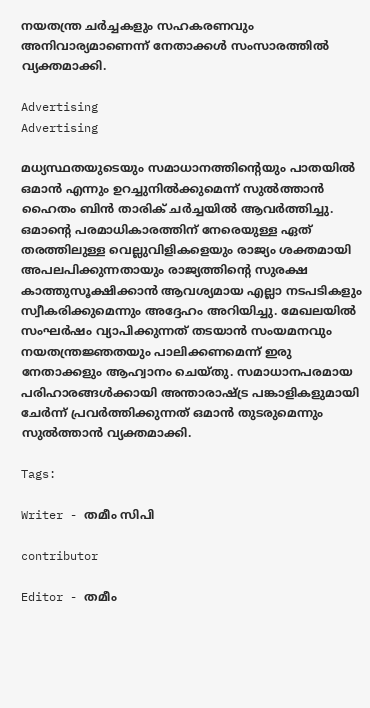നയതന്ത്ര ചർച്ചകളും സഹകരണവും അനിവാര്യമാണെന്ന് നേതാക്കൾ സംസാരത്തിൽ വ്യക്തമാക്കി.

Advertising
Advertising

മധ്യസ്ഥതയുടെയും സമാധാനത്തിന്റെയും പാതയിൽ ഒമാൻ എന്നും ഉറച്ചുനിൽക്കുമെന്ന് സുൽത്താൻ ഹൈതം ബിൻ താരിക് ചർച്ചയിൽ ആവർത്തിച്ചു. ഒമാന്റെ പരമാധികാരത്തിന് നേരെയുള്ള ഏത് തരത്തിലുള്ള വെല്ലുവിളികളെയും രാജ്യം ശക്തമായി അപലപിക്കുന്നതായും രാജ്യത്തിന്റെ സുരക്ഷ കാത്തുസൂക്ഷിക്കാൻ ആവശ്യമായ എല്ലാ നടപടികളും സ്വീകരിക്കുമെന്നും അദ്ദേഹം അറിയിച്ചു. മേഖലയിൽ സംഘർഷം വ്യാപിക്കുന്നത് തടയാൻ സംയമനവും നയതന്ത്രജ്ഞതയും പാലിക്കണമെന്ന് ഇരു നേതാക്കളും ആഹ്വാനം ചെയ്തു. സമാധാനപരമായ പരിഹാരങ്ങൾക്കായി അന്താരാഷ്ട്ര പങ്കാളികളുമായി ചേർന്ന് പ്രവർത്തിക്കുന്നത് ഒമാൻ തുടരുമെന്നും സുൽത്താൻ വ്യക്തമാക്കി.

Tags:

Writer - തമീം സിപി

contributor

Editor - തമീം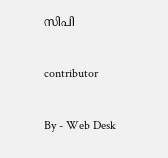സിപി

contributor

By - Web Desk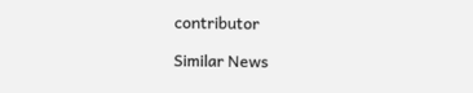contributor

Similar News